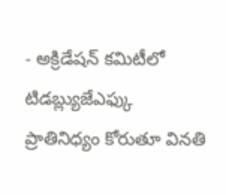- అక్రిడేషన్ కమిటీలో టిడబ్ల్యుజేఎఫ్కు ప్రాతినిధ్యం కోరుతూ వినతి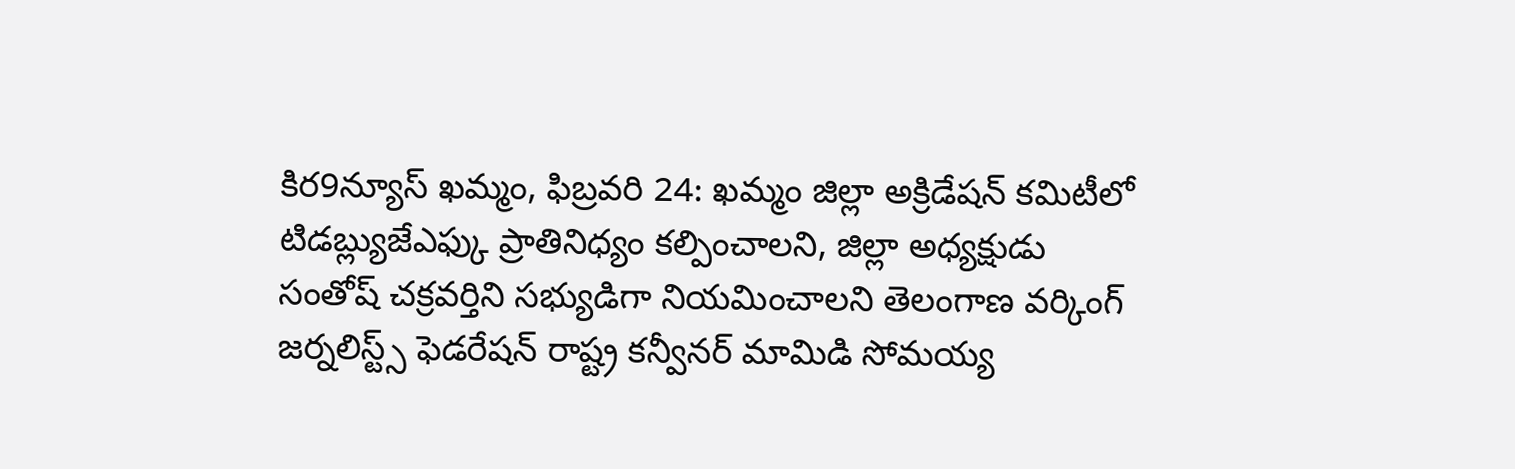కిర9న్యూస్ ఖమ్మం, ఫిబ్రవరి 24: ఖమ్మం జిల్లా అక్రిడేషన్ కమిటీలో టిడబ్ల్యుజేఎఫ్కు ప్రాతినిధ్యం కల్పించాలని, జిల్లా అధ్యక్షుడు సంతోష్ చక్రవర్తిని సభ్యుడిగా నియమించాలని తెలంగాణ వర్కింగ్ జర్నలిస్ట్స్ ఫెడరేషన్ రాష్ట్ర కన్వీనర్ మామిడి సోమయ్య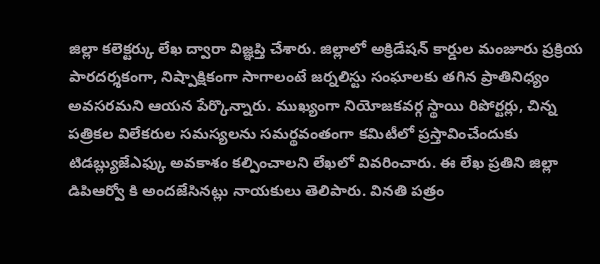జిల్లా కలెక్టర్కు లేఖ ద్వారా విజ్ఞప్తి చేశారు. జిల్లాలో అక్రిడేషన్ కార్డుల మంజూరు ప్రక్రియ పారదర్శకంగా, నిష్పాక్షికంగా సాగాలంటే జర్నలిస్టు సంఘాలకు తగిన ప్రాతినిధ్యం అవసరమని ఆయన పేర్కొన్నారు. ముఖ్యంగా నియోజకవర్గ స్థాయి రిపోర్టర్లు, చిన్న పత్రికల విలేకరుల సమస్యలను సమర్థవంతంగా కమిటీలో ప్రస్తావించేందుకు టిడబ్ల్యుజేఎఫ్కు అవకాశం కల్పించాలని లేఖలో వివరించారు. ఈ లేఖ ప్రతిని జిల్లా డిపిఆర్వో కి అందజేసినట్లు నాయకులు తెలిపారు. వినతి పత్రం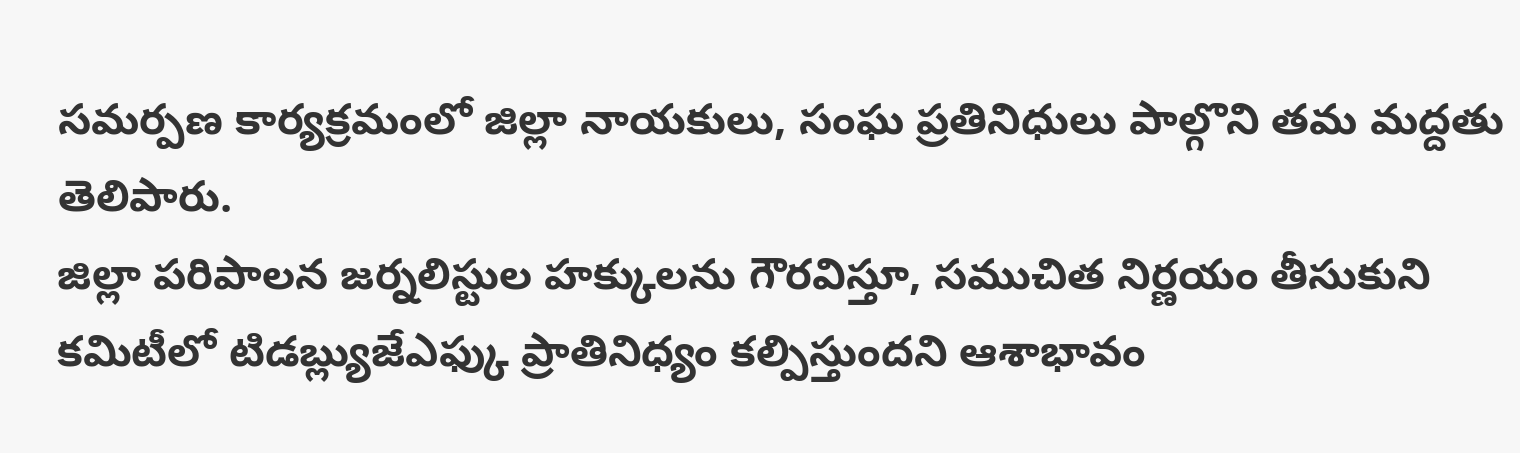సమర్పణ కార్యక్రమంలో జిల్లా నాయకులు, సంఘ ప్రతినిధులు పాల్గొని తమ మద్దతు తెలిపారు.
జిల్లా పరిపాలన జర్నలిస్టుల హక్కులను గౌరవిస్తూ, సముచిత నిర్ణయం తీసుకుని కమిటీలో టిడబ్ల్యుజేఎఫ్కు ప్రాతినిధ్యం కల్పిస్తుందని ఆశాభావం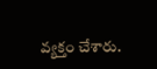వ్యక్తం చేశారు.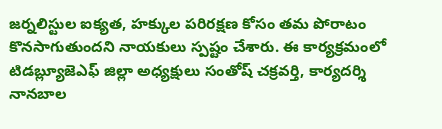జర్నలిస్టుల ఐక్యత, హక్కుల పరిరక్షణ కోసం తమ పోరాటం కొనసాగుతుందని నాయకులు స్పష్టం చేశారు. ఈ కార్యక్రమంలో టిడబ్ల్యూజెఎఫ్ జిల్లా అధ్యక్షులు సంతోష్ చక్రవర్తి, కార్యదర్శి నానబాల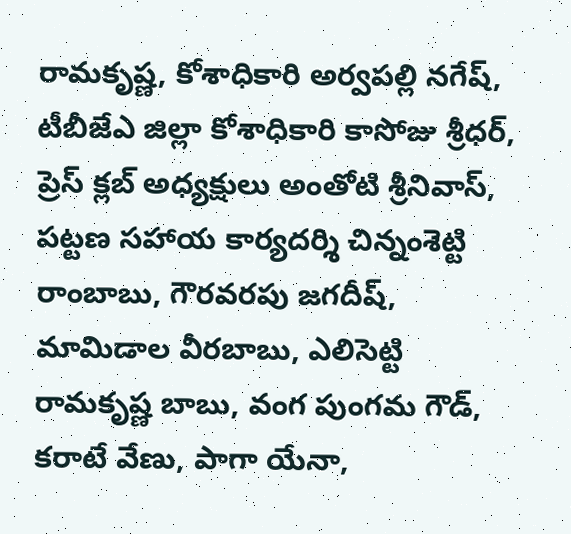రామకృష్ణ, కోశాధికారి అర్వపల్లి నగేష్, టీబీజేఎ జిల్లా కోశాధికారి కాసోజు శ్రీధర్, ప్రెస్ క్లబ్ అధ్యక్షులు అంతోటి శ్రీనివాస్, పట్టణ సహాయ కార్యదర్శి చిన్నంశెట్టి రాంబాబు, గౌరవరపు జగదీష్, మామిడాల వీరబాబు, ఎలిసెట్టి రామకృష్ణ బాబు, వంగ పుంగమ గౌడ్, కరాటే వేణు, పాగా యేనా,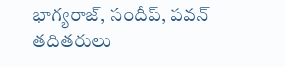భాగ్యరాజ్, సందీప్, పవన్ తదితరులు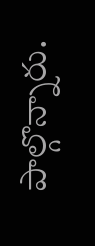పాల్గొన్నారు.